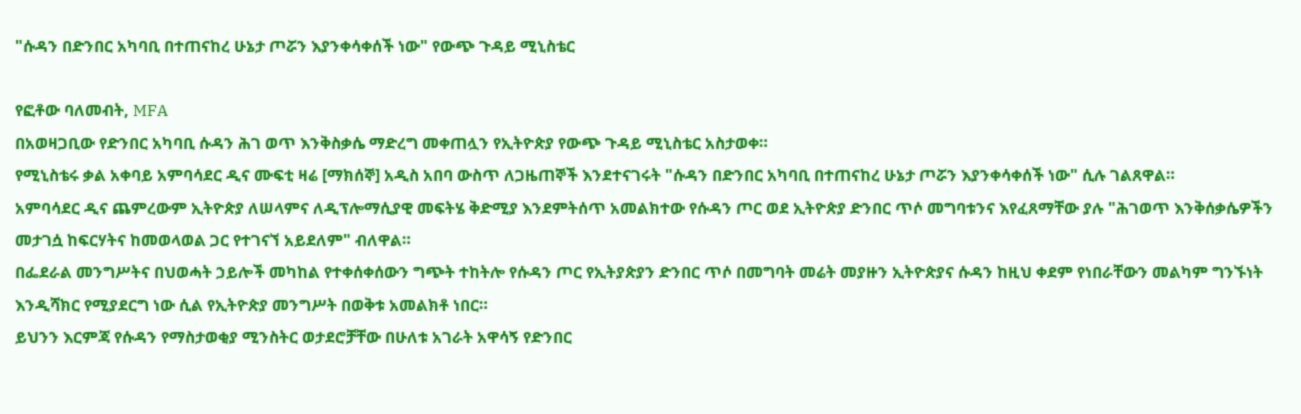"ሱዳን በድንበር አካባቢ በተጠናከረ ሁኔታ ጦሯን እያንቀሳቀሰች ነው" የውጭ ጉዳይ ሚኒስቴር

የፎቶው ባለመብት, MFA
በአወዛጋቢው የድንበር አካባቢ ሱዳን ሕገ ወጥ እንቅስቃሴ ማድረግ መቀጠሏን የኢትዮጵያ የውጭ ጉዳይ ሚኒስቴር አስታወቀ።
የሚኒስቴሩ ቃል አቀባይ አምባሳደር ዲና ሙፍቲ ዛሬ [ማክሰኞ] አዲስ አበባ ውስጥ ለጋዜጠኞች እንደተናገሩት "ሱዳን በድንበር አካባቢ በተጠናከረ ሁኔታ ጦሯን እያንቀሳቀሰች ነው" ሲሉ ገልጸዋል።
አምባሳደር ዲና ጨምረውም ኢትዮጵያ ለሠላምና ለዲፕሎማሲያዊ መፍትሄ ቅድሚያ እንደምትሰጥ አመልክተው የሱዳን ጦር ወደ ኢትዮጵያ ድንበር ጥሶ መግባቱንና እየፈጸማቸው ያሉ "ሕገወጥ እንቅሰቃሴዎችን መታገሷ ከፍርሃትና ከመወላወል ጋር የተገናኘ አይደለም" ብለዋል።
በፌደራል መንግሥትና በህወሓት ኃይሎች መካከል የተቀሰቀሰውን ግጭት ተከትሎ የሱዳን ጦር የኢትያጵያን ድንበር ጥሶ በመግባት መሬት መያዙን ኢትዮጵያና ሱዳን ከዚህ ቀደም የነበራቸውን መልካም ግንኙነት እንዲሻክር የሚያደርግ ነው ሲል የኢትዮጵያ መንግሥት በወቅቱ አመልክቶ ነበር።
ይህንን እርምጃ የሱዳን የማስታወቂያ ሚንስትር ወታደሮቻቸው በሁለቱ አገራት አዋሳኝ የድንበር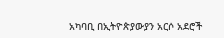አካባቢ በኢትዮጵያውያን አርሶ አደሮች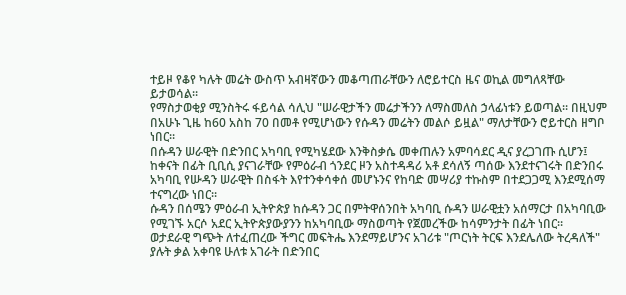ተይዞ የቆየ ካሉት መሬት ውስጥ አብዛኛውን መቆጣጠራቸውን ለሮይተርስ ዜና ወኪል መግለጻቸው ይታወሳል።
የማስታወቂያ ሚንስትሩ ፋይሳል ሳሊህ "ሠራዊታችን መሬታችንን ለማስመለስ ኃላፊነቱን ይወጣል። በዚህም በአሁኑ ጊዜ ከ60 አስከ 70 በመቶ የሚሆነውን የሱዳን መሬትን መልሶ ይዟል" ማለታቸውን ሮይተርስ ዘግቦ ነበር።
በሱዳን ሠራዊት በድንበር አካባቢ የሚካሄደው እንቅስቃሴ መቀጠሉን አምባሳደር ዲና ያረጋገጡ ሲሆን፤ ከቀናት በፊት ቢቢሲ ያናገራቸው የምዕራብ ጎንደር ዞን አስተዳዳሪ አቶ ደሳለኝ ጣሰው እንደተናገሩት በድንበሩ አካባቢ የሡዳን ሠራዊት በስፋት እየተንቀሳቀሰ መሆኑንና የከባድ መሣሪያ ተኩስም በተደጋጋሚ እንደሚሰማ ተናግረው ነበር።
ሱዳን በሰሜን ምዕራብ ኢትዮጵያ ከሱዳን ጋር በምትዋሰንበት አካባቢ ሱዳን ሠራዊቷን አሰማርታ በአካባቢው የሚገኙ አርሶ አደር ኢትዮጵያውያንን ከአካባቢው ማስወጣት የጀመረችው ከሳምንታት በፊት ነበር።
ወታደራዊ ግጭት ለተፈጠረው ችግር መፍትሔ እንደማይሆንና አገሪቱ "ጦርነት ትርፍ እንደሌለው ትረዳለች" ያሉት ቃል አቀባዩ ሁለቱ አገራት በድንበር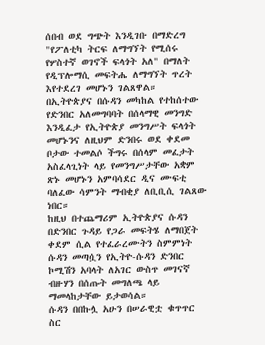ሰበብ ወደ ግጭት እንዲገቡ በማድረግ "የፖለቲካ ትርፍ ለማግኘት የሚሰሩ የሦስተኛ ወገኖች ፍላጎት አለ" በማለት የዲፕሎማሲ መፍትሔ ለማግኘት ጥረት እየተደረገ መሆኑን ገልጸዋል።
በኢትዮጵያና በሱዳን መካከል የተከሰተው የድንበር አለመግባባት በሰላማዊ መንግድ እንዲፈታ የኢትዮጵያ መንግሥት ፍላጎት መሆኑንና ለዚህም ድንበሩ ወደ ቀደመ ቦታው ተመልሶ ችግሩ በሰላም መፈታት አስፈላጊነት ላይ የመንግሥታቸው አቋም ጽኑ መሆኑን አምባሳደር ዲና ሙፍቲ ባለፈው ሳምንት ማብቂያ ለቢቢሲ ገልጸው ነበር።
ከዚህ በተጨማሪም ኢትዮጵያና ሱዳን በድንበር ጉዳይ የጋራ መፍትሄ ለማበጀት ቀደም ሲል የተፈራረሙትን ስምምነት ሱዳን መጣሷን የኢትዮ-ሱዳን ድንበር ኮሚሽን አባላት ለአገር ውስጥ መገናኛ ብዙሃን በሰጡት መግለጫ ላይ ማመላከታቸው ይታወሳል።
ሱዳን በበኩሏ አሁን በሠራዊቷ ቁጥጥር ስር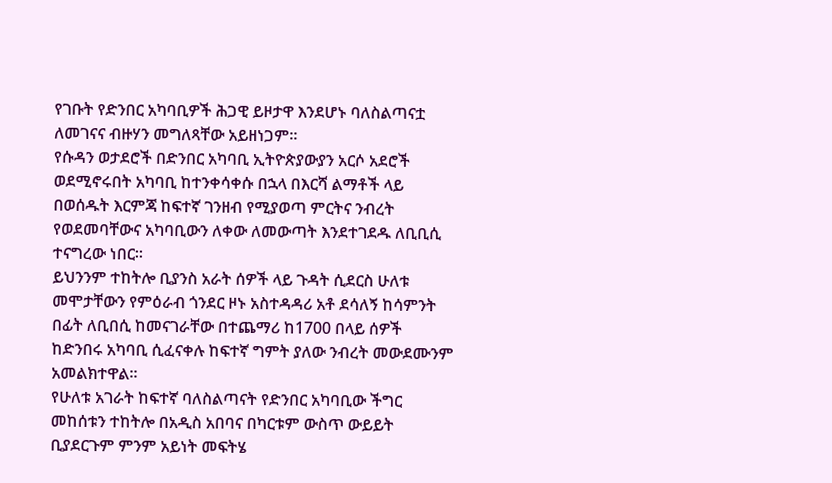የገቡት የድንበር አካባቢዎች ሕጋዊ ይዞታዋ እንደሆኑ ባለስልጣናቷ ለመገናና ብዙሃን መግለጻቸው አይዘነጋም።
የሱዳን ወታደሮች በድንበር አካባቢ ኢትዮጵያውያን አርሶ አደሮች ወደሚኖሩበት አካባቢ ከተንቀሳቀሱ በኋላ በእርሻ ልማቶች ላይ በወሰዱት እርምጃ ከፍተኛ ገንዘብ የሚያወጣ ምርትና ንብረት የወደመባቸውና አካባቢውን ለቀው ለመውጣት እንደተገደዱ ለቢቢሲ ተናግረው ነበር።
ይህንንም ተከትሎ ቢያንስ አራት ሰዎች ላይ ጉዳት ሲደርስ ሁለቱ መሞታቸውን የምዕራብ ጎንደር ዞኑ አስተዳዳሪ አቶ ደሳለኝ ከሳምንት በፊት ለቢበሲ ከመናገራቸው በተጨማሪ ከ1700 በላይ ሰዎች ከድንበሩ አካባቢ ሲፈናቀሉ ከፍተኛ ግምት ያለው ንብረት መውደሙንም አመልክተዋል።
የሁለቱ አገራት ከፍተኛ ባለስልጣናት የድንበር አካባቢው ችግር መከሰቱን ተከትሎ በአዲስ አበባና በካርቱም ውስጥ ውይይት ቢያደርጉም ምንም አይነት መፍትሄ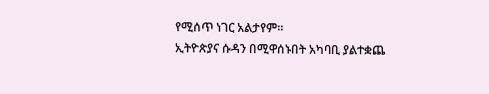የሚሰጥ ነገር አልታየም።
ኢትዮጵያና ሱዳን በሚዋሰኑበት አካባቢ ያልተቋጨ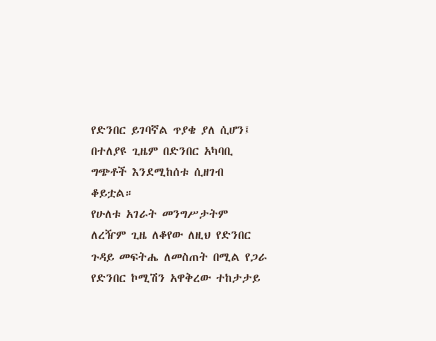የድንበር ይገባኛል ጥያቄ ያለ ሲሆን፤ በተለያዩ ጊዜም በድንበር አካባቢ ግጭቶች እንደሚከሰቱ ሲዘገብ ቆይቷል።
የሁለቱ አገራት መንግሥታትም ለረዥም ጊዜ ለቆየው ለዚህ የድንበር ጉዳይ መፍትሔ ለመስጠት በሚል የጋራ የድንበር ኮሚሽን አዋቅረው ተከታታይ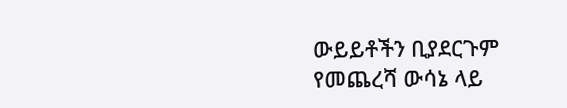ውይይቶችን ቢያደርጉም የመጨረሻ ውሳኔ ላይ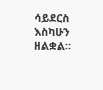ሳይደርስ እስካሁን ዘልቋል።